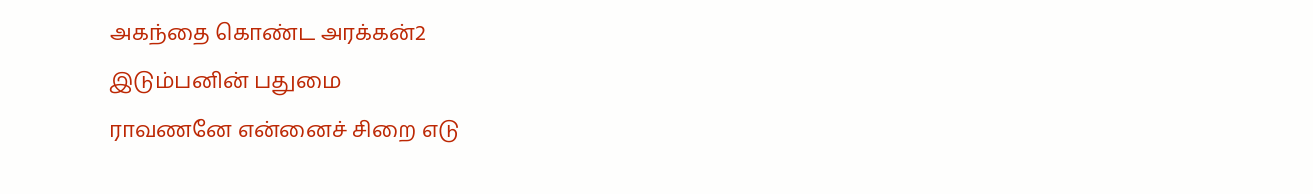அகந்தை கொண்ட அரக்கன்2
இடும்பனின் பதுமை
ராவணனே என்னைச் சிறை எடு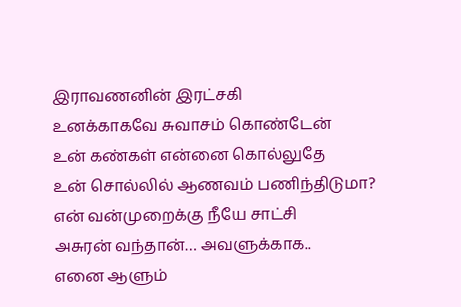இராவணனின் இரட்சகி
உனக்காகவே சுவாசம் கொண்டேன்
உன் கண்கள் என்னை கொல்லுதே
உன் சொல்லில் ஆணவம் பணிந்திடுமா?
என் வன்முறைக்கு நீயே சாட்சி
அசுரன் வந்தான்… அவளுக்காக..
எனை ஆளும்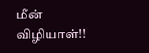மீன் விழியாள்!!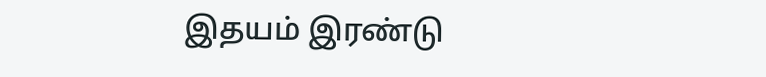இதயம் இரண்டு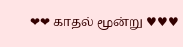❤❤ காதல் மூன்று ♥♥♥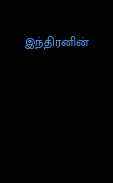இந்திரனின்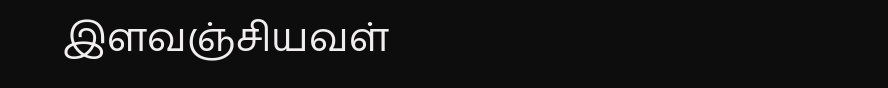இளவஞ்சியவள்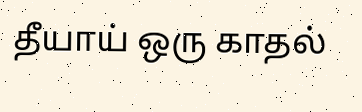தீயாய் ஒரு காதல்